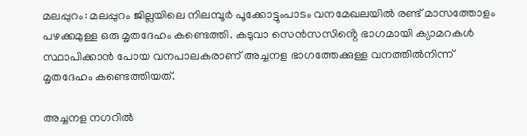മലപ്പുറം: മലപ്പുറം ജില്ലയിലെ നിലമ്പൂർ പൂക്കോട്ടുംപാടം വനമേഖലയിൽ രണ്ട് മാസത്തോളം പഴക്കമുള്ള ഒരു മൃതദേഹം കണ്ടെത്തി. കടുവാ സെൻസസിൻ്റെ ഭാഗമായി ക്യാമറകൾ സ്ഥാപിക്കാൻ പോയ വനപാലകരാണ് അച്ചനള ഭാഗത്തേക്കുള്ള വനത്തിൽനിന്ന് മൃതദേഹം കണ്ടെത്തിയത്.

അച്ചനള നഗറിൽ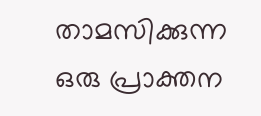താമസിക്കുന്ന ഒരു പ്രാക്തന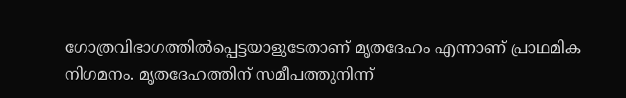ഗോത്രവിഭാഗത്തിൽപ്പെട്ടയാളുടേതാണ് മൃതദേഹം എന്നാണ് പ്രാഥമിക നിഗമനം. മൃതദേഹത്തിന് സമീപത്തുനിന്ന്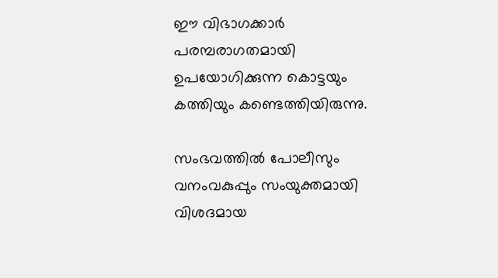ഈ വിഭാഗക്കാർ പരമ്പരാഗതമായി ഉപയോഗിക്കുന്ന കൊട്ടയും കത്തിയും കണ്ടെത്തിയിരുന്നു.

സംഭവത്തിൽ പോലീസും വനംവകുപ്പും സംയുക്തമായി വിശദമായ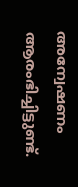അന്വേഷണം ആരംഭിച്ചിട്ടുണ്ട്.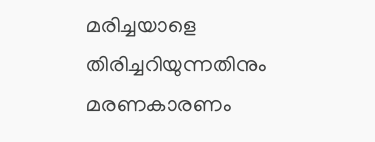മരിച്ചയാളെ തിരിച്ചറിയുന്നതിനും മരണകാരണം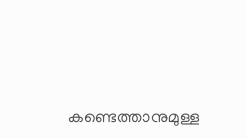കണ്ടെത്താനുമുള്ള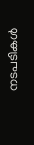നടപടികൾ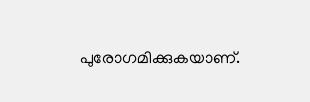പുരോഗമിക്കുകയാണ്.